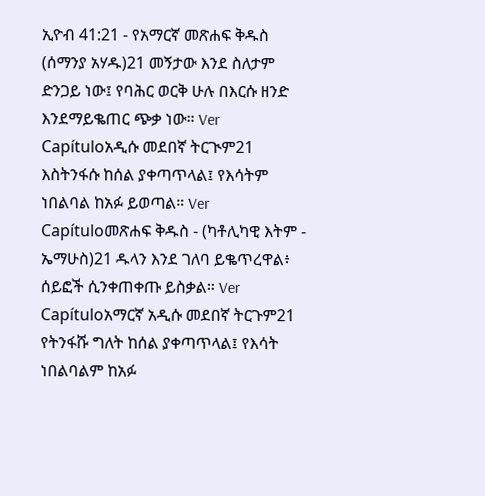ኢዮብ 41:21 - የአማርኛ መጽሐፍ ቅዱስ (ሰማንያ አሃዱ)21 መኝታው እንደ ስለታም ድንጋይ ነው፤ የባሕር ወርቅ ሁሉ በእርሱ ዘንድ እንደማይቈጠር ጭቃ ነው። Ver Capítuloአዲሱ መደበኛ ትርጒም21 እስትንፋሱ ከሰል ያቀጣጥላል፤ የእሳትም ነበልባል ከአፉ ይወጣል። Ver Capítuloመጽሐፍ ቅዱስ - (ካቶሊካዊ እትም - ኤማሁስ)21 ዱላን እንደ ገለባ ይቈጥረዋል፥ ሰይፎች ሲንቀጠቀጡ ይስቃል። Ver Capítuloአማርኛ አዲሱ መደበኛ ትርጉም21 የትንፋሹ ግለት ከሰል ያቀጣጥላል፤ የእሳት ነበልባልም ከአፉ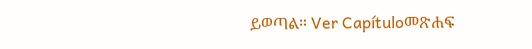ይወጣል። Ver Capítuloመጽሐፍ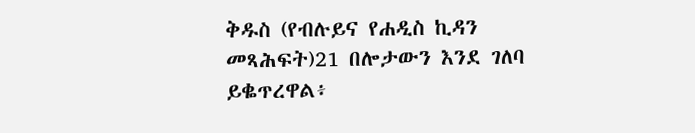ቅዱስ (የብሉይና የሐዲስ ኪዳን መጻሕፍት)21 በሎታውን እንደ ገለባ ይቈጥረዋል፥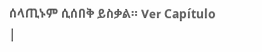ሰላጢኑም ሲሰበቅ ይስቃል። Ver Capítulo |